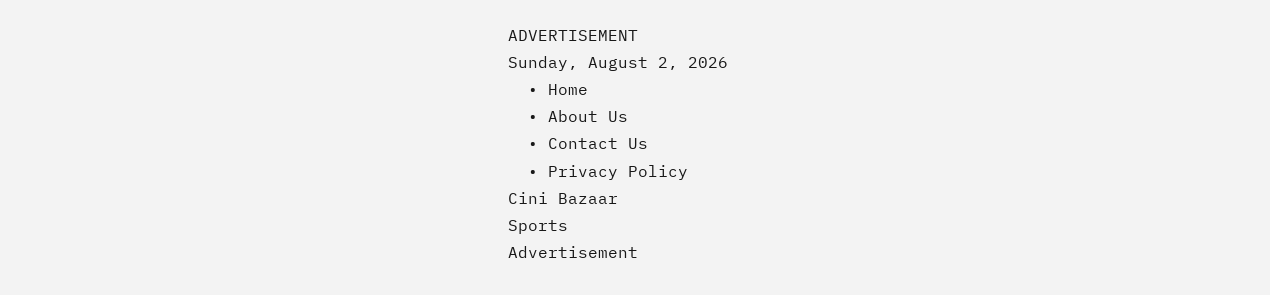ADVERTISEMENT
Sunday, August 2, 2026
  • Home
  • About Us
  • Contact Us
  • Privacy Policy
Cini Bazaar
Sports
Advertisement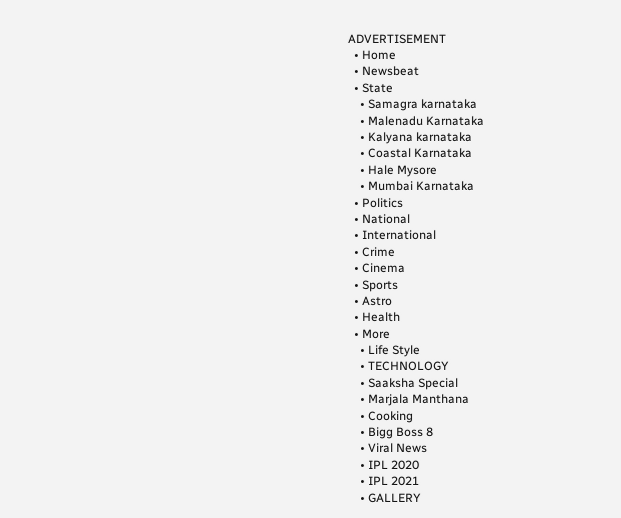ADVERTISEMENT
  • Home
  • Newsbeat
  • State
    • Samagra karnataka
    • Malenadu Karnataka
    • Kalyana karnataka
    • Coastal Karnataka
    • Hale Mysore
    • Mumbai Karnataka
  • Politics
  • National
  • International
  • Crime
  • Cinema
  • Sports
  • Astro
  • Health
  • More
    • Life Style
    • TECHNOLOGY
    • Saaksha Special
    • Marjala Manthana
    • Cooking
    • Bigg Boss 8
    • Viral News
    • IPL 2020
    • IPL 2021
    • GALLERY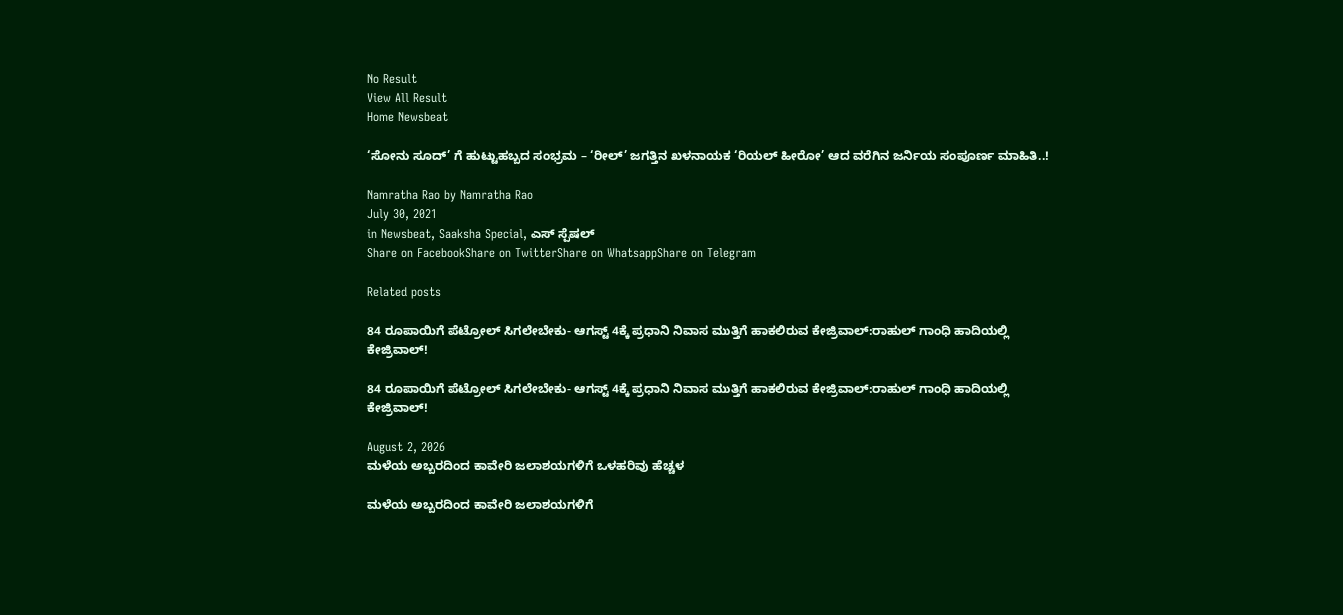No Result
View All Result
Home Newsbeat

‘ಸೋನು ಸೂದ್’ ಗೆ ಹುಟ್ಟುಹಬ್ಬದ ಸಂಭ್ರಮ – ‘ರೀಲ್’ ಜಗತ್ತಿನ ಖಳನಾಯಕ ‘ರಿಯಲ್ ಹೀರೋ’ ಆದ ವರೆಗಿನ ಜರ್ನಿಯ ಸಂಪೂರ್ಣ ಮಾಹಿತಿ..!

Namratha Rao by Namratha Rao
July 30, 2021
in Newsbeat, Saaksha Special, ಎಸ್ ಸ್ಪೆಷಲ್
Share on FacebookShare on TwitterShare on WhatsappShare on Telegram

Related posts

84 ರೂಪಾಯಿಗೆ ಪೆಟ್ರೋಲ್ ಸಿಗಲೇಬೇಕು- ಆಗಸ್ಟ್ 4ಕ್ಕೆ ಪ್ರಧಾನಿ ನಿವಾಸ ಮುತ್ತಿಗೆ ಹಾಕಲಿರುವ ಕೇಜ್ರಿವಾಲ್:ರಾಹುಲ್ ಗಾಂಧಿ ಹಾದಿಯಲ್ಲಿ ಕೇಜ್ರಿವಾಲ್!

84 ರೂಪಾಯಿಗೆ ಪೆಟ್ರೋಲ್ ಸಿಗಲೇಬೇಕು- ಆಗಸ್ಟ್ 4ಕ್ಕೆ ಪ್ರಧಾನಿ ನಿವಾಸ ಮುತ್ತಿಗೆ ಹಾಕಲಿರುವ ಕೇಜ್ರಿವಾಲ್:ರಾಹುಲ್ ಗಾಂಧಿ ಹಾದಿಯಲ್ಲಿ ಕೇಜ್ರಿವಾಲ್!

August 2, 2026
ಮಳೆಯ ಅಬ್ಬರದಿಂದ ಕಾವೇರಿ ಜಲಾಶಯಗಳಿಗೆ ಒಳಹರಿವು ಹೆಚ್ಚಳ

ಮಳೆಯ ಅಬ್ಬರದಿಂದ ಕಾವೇರಿ ಜಲಾಶಯಗಳಿಗೆ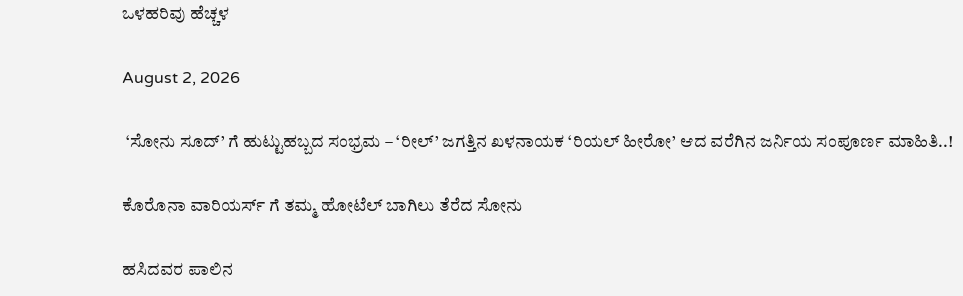ಒಳಹರಿವು ಹೆಚ್ಚಳ

August 2, 2026

 ‘ಸೋನು ಸೂದ್’ ಗೆ ಹುಟ್ಟುಹಬ್ಬದ ಸಂಭ್ರಮ – ‘ರೀಲ್’ ಜಗತ್ತಿನ ಖಳನಾಯಕ ‘ರಿಯಲ್ ಹೀರೋ’ ಆದ ವರೆಗಿನ ಜರ್ನಿಯ ಸಂಪೂರ್ಣ ಮಾಹಿತಿ..!

ಕೊರೊನಾ ವಾರಿಯರ್ಸ್ ಗೆ ತಮ್ಮ ಹೋಟೆಲ್ ಬಾಗಿಲು ತೆರೆದ ಸೋನು

ಹಸಿದವರ ಪಾಲಿನ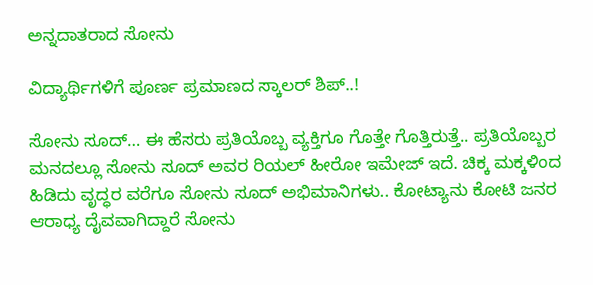ಅನ್ನದಾತರಾದ ಸೋನು

ವಿದ್ಯಾರ್ಥಿಗಳಿಗೆ ಪೂರ್ಣ ಪ್ರಮಾಣದ ಸ್ಕಾಲರ್ ಶಿಪ್..!

ಸೋನು ಸೂದ್… ಈ ಹೆಸರು ಪ್ರತಿಯೊಬ್ಬ ವ್ಯಕ್ತಿಗೂ ಗೊತ್ತೇ ಗೊತ್ತಿರುತ್ತೆ.. ಪ್ರತಿಯೊಬ್ಬರ ಮನದಲ್ಲೂ ಸೋನು ಸೂದ್ ಅವರ ರಿಯಲ್ ಹೀರೋ ಇಮೇಜ್ ಇದೆ. ಚಿಕ್ಕ ಮಕ್ಕಳಿಂದ ಹಿಡಿದು ವೃದ್ಧರ ವರೆಗೂ ಸೋನು ಸೂದ್ ಅಭಿಮಾನಿಗಳು.. ಕೋಟ್ಯಾನು ಕೋಟಿ ಜನರ ಆರಾಧ್ಯ ದೈವವಾಗಿದ್ದಾರೆ ಸೋನು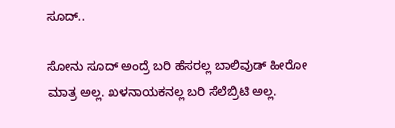ಸೂದ್..

ಸೋನು ಸೂದ್ ಅಂದ್ರೆ ಬರಿ ಹೆಸರಲ್ಲ ಬಾಲಿವುಡ್ ಹೀರೋ ಮಾತ್ರ ಅಲ್ಲ. ಖಳನಾಯಕನಲ್ಲ ಬರಿ ಸೆಲೆಬ್ರಿಟಿ ಅಲ್ಲ.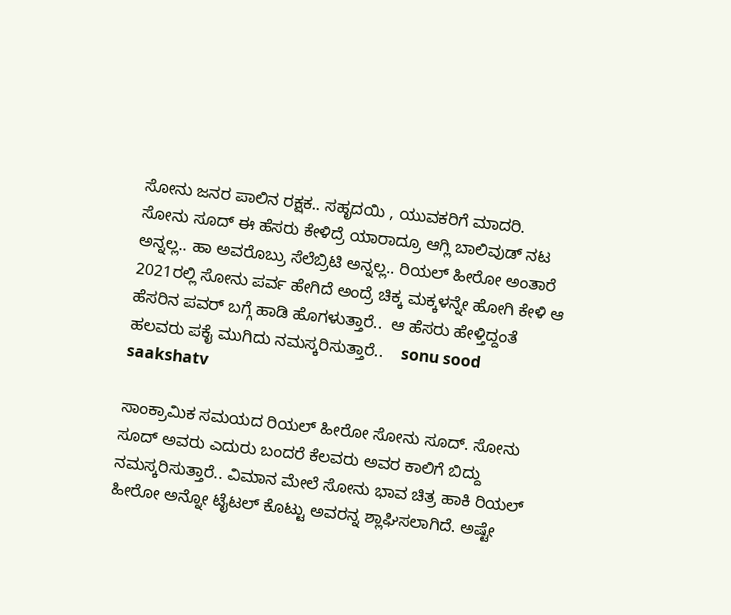ಸೋನು ಜನರ ಪಾಲಿನ ರಕ್ಷಕ.. ಸಹೃದಯಿ , ಯುವಕರಿಗೆ ಮಾದರಿ. ಸೋನು ಸೂದ್ ಈ ಹೆಸರು ಕೇಳಿದ್ರೆ ಯಾರಾದ್ರೂ ಆಗ್ಲಿ ಬಾಲಿವುಡ್ ನಟ ಅನ್ನಲ್ಲ.. ಹಾ ಅವರೊಬ್ರು ಸೆಲೆಬ್ರಿಟಿ ಅನ್ನಲ್ಲ.. ರಿಯಲ್ ಹೀರೋ ಅಂತಾರೆ 2021ರಲ್ಲಿ ಸೋನು ಪರ್ವ ಹೇಗಿದೆ ಅಂದ್ರೆ ಚಿಕ್ಕ ಮಕ್ಕಳನ್ನೇ ಹೋಗಿ ಕೇಳಿ ಆ ಹೆಸರಿನ ಪವರ್ ಬಗ್ಗೆ ಹಾಡಿ ಹೊಗಳುತ್ತಾರೆ..  ಆ ಹೆಸರು ಹೇಳ್ತಿದ್ದಂತೆ ಹಲವರು ಪಕೈ ಮುಗಿದು ನಮಸ್ಕರಿಸುತ್ತಾರೆ..    sonu sood saakshatv

ಸಾಂಕ್ರಾಮಿಕ ಸಮಯದ ರಿಯಲ್ ಹೀರೋ ಸೋನು ಸೂದ್. ಸೋನು ಸೂದ್ ಅವರು ಎದುರು ಬಂದರೆ ಕೆಲವರು ಅವರ ಕಾಲಿಗೆ ಬಿದ್ದು ನಮಸ್ಕರಿಸುತ್ತಾರೆ.. ವಿಮಾನ ಮೇಲೆ ಸೋನು ಭಾವ ಚಿತ್ರ ಹಾಕಿ ರಿಯಲ್ ಹೀರೋ ಅನ್ನೋ ಟೈಟಲ್ ಕೊಟ್ಟು ಅವರನ್ನ ಶ್ಲಾಘಿಸಲಾಗಿದೆ. ಅಷ್ಟೇ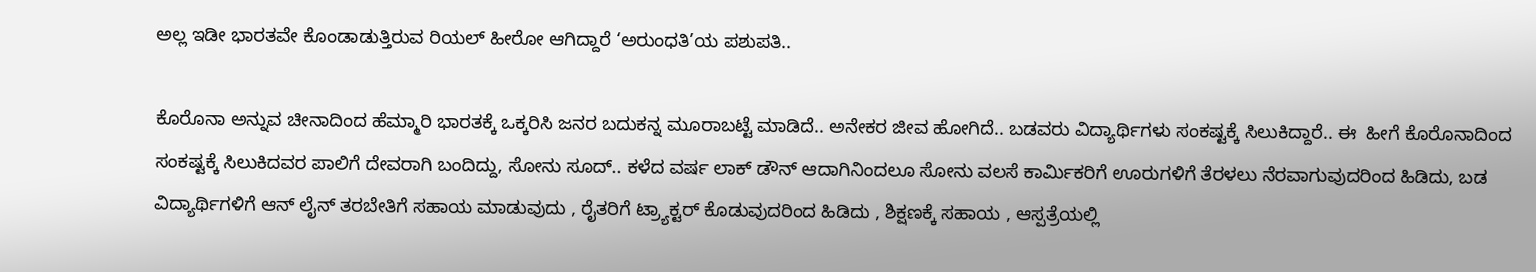ಅಲ್ಲ ಇಡೀ ಭಾರತವೇ ಕೊಂಡಾಡುತ್ತಿರುವ ರಿಯಲ್ ಹೀರೋ ಆಗಿದ್ದಾರೆ ‘ಅರುಂಧತಿ’ಯ ಪಶುಪತಿ..

ಕೊರೊನಾ ಅನ್ನುವ ಚೀನಾದಿಂದ ಹೆಮ್ಮಾರಿ ಭಾರತಕ್ಕೆ ಒಕ್ಕರಿಸಿ ಜನರ ಬದುಕನ್ನ ಮೂರಾಬಟ್ಟೆ ಮಾಡಿದೆ.. ಅನೇಕರ ಜೀವ ಹೋಗಿದೆ.. ಬಡವರು ವಿದ್ಯಾರ್ಥಿಗಳು ಸಂಕಷ್ಟಕ್ಕೆ ಸಿಲುಕಿದ್ದಾರೆ.. ಈ  ಹೀಗೆ ಕೊರೊನಾದಿಂದ ಸಂಕಷ್ಟಕ್ಕೆ ಸಿಲುಕಿದವರ ಪಾಲಿಗೆ ದೇವರಾಗಿ ಬಂದಿದ್ದು, ಸೋನು ಸೂದ್.. ಕಳೆದ ವರ್ಷ ಲಾಕ್ ಡೌನ್ ಆದಾಗಿನಿಂದಲೂ ಸೋನು ವಲಸೆ ಕಾರ್ಮಿಕರಿಗೆ ಊರುಗಳಿಗೆ ತೆರಳಲು ನೆರವಾಗುವುದರಿಂದ ಹಿಡಿದು, ಬಡ ವಿದ್ಯಾರ್ಥಿಗಳಿಗೆ ಆನ್ ಲೈನ್ ತರಬೇತಿಗೆ ಸಹಾಯ ಮಾಡುವುದು , ರೈತರಿಗೆ ಟ್ರ್ಯಾಕ್ಟರ್ ಕೊಡುವುದರಿಂದ ಹಿಡಿದು , ಶಿಕ್ಷಣಕ್ಕೆ ಸಹಾಯ , ಆಸ್ಪತ್ರೆಯಲ್ಲಿ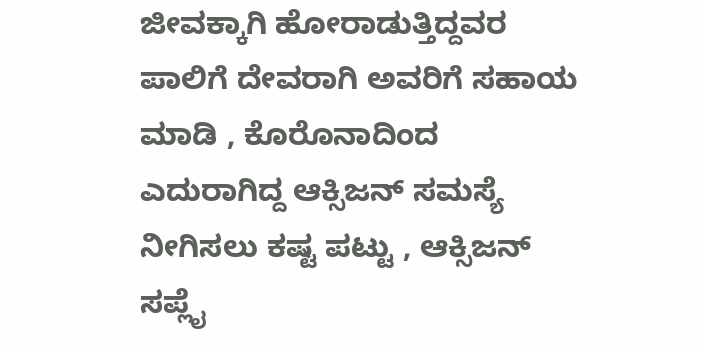ಜೀವಕ್ಕಾಗಿ ಹೋರಾಡುತ್ತಿದ್ದವರ ಪಾಲಿಗೆ ದೇವರಾಗಿ ಅವರಿಗೆ ಸಹಾಯ ಮಾಡಿ , ಕೊರೊನಾದಿಂದ ಎದುರಾಗಿದ್ದ ಆಕ್ಸಿಜನ್ ಸಮಸ್ಯೆ ನೀಗಿಸಲು ಕಷ್ಟ ಪಟ್ಟು , ಆಕ್ಸಿಜನ್ ಸಪ್ಲೈ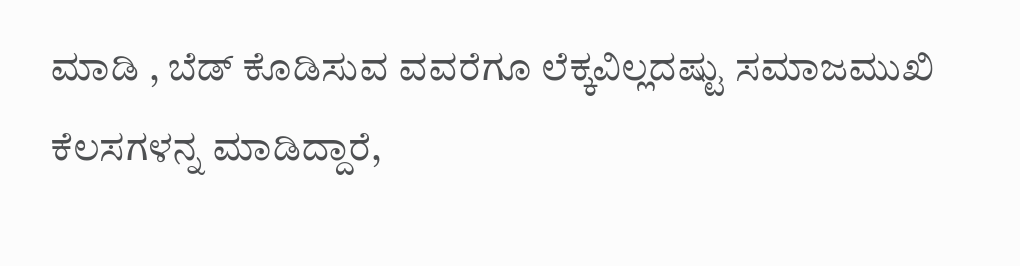ಮಾಡಿ , ಬೆಡ್ ಕೊಡಿಸುವ ವವರೆಗೂ ಲೆಕ್ಕವಿಲ್ಲದಷ್ಟು ಸಮಾಜಮುಖಿ ಕೆಲಸಗಳನ್ನ ಮಾಡಿದ್ದಾರೆ,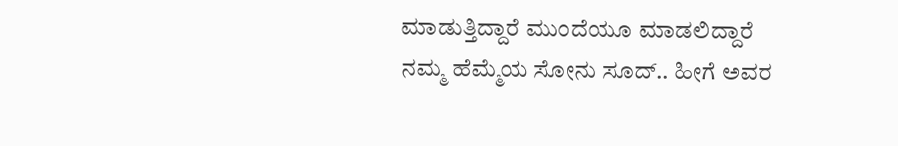ಮಾಡುತ್ತಿದ್ದಾರೆ ಮುಂದೆಯೂ ಮಾಡಲಿದ್ದಾರೆ ನಮ್ಮ ಹೆಮ್ಮೆಯ ಸೋನು ಸೂದ್.. ಹೀಗೆ ಅವರ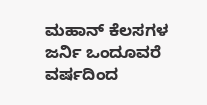ಮಹಾನ್ ಕೆಲಸಗಳ ಜರ್ನಿ ಒಂದೂವರೆ ವರ್ಷದಿಂದ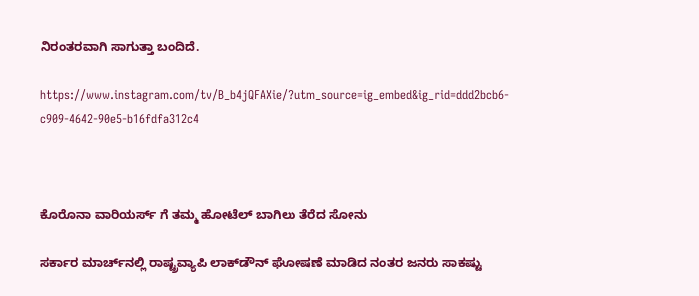ನಿರಂತರವಾಗಿ ಸಾಗುತ್ತಾ ಬಂದಿದೆ.

https://www.instagram.com/tv/B_b4jQFAXie/?utm_source=ig_embed&ig_rid=ddd2bcb6-c909-4642-90e5-b16fdfa312c4



ಕೊರೊನಾ ವಾರಿಯರ್ಸ್ ಗೆ ತಮ್ಮ ಹೋಟೆಲ್ ಬಾಗಿಲು ತೆರೆದ ಸೋನು

ಸರ್ಕಾರ ಮಾರ್ಚ್‌ನಲ್ಲಿ ರಾಷ್ಟ್ರವ್ಯಾಪಿ ಲಾಕ್‌ಡೌನ್ ಘೋಷಣೆ ಮಾಡಿದ ನಂತರ ಜನರು ಸಾಕಷ್ಟು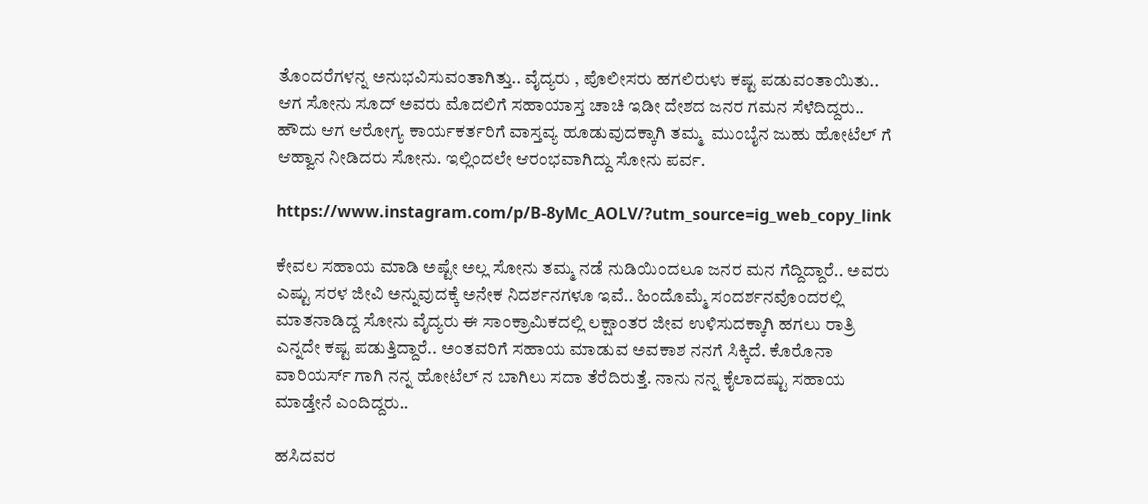ತೊಂದರೆಗಳನ್ನ ಅನುಭವಿಸುವಂತಾಗಿತ್ತು.. ವೈದ್ಯರು , ಪೊಲೀಸರು ಹಗಲಿರುಳು ಕಷ್ಟ ಪಡುವಂತಾಯಿತು.. ಆಗ ಸೋನು ಸೂದ್ ಅವರು ಮೊದಲಿಗೆ ಸಹಾಯಾಸ್ತ ಚಾಚಿ ಇಡೀ ದೇಶದ ಜನರ ಗಮನ ಸೆಳೆದಿದ್ದರು.. ಹೌದು ಆಗ ಆರೋಗ್ಯ ಕಾರ್ಯಕರ್ತರಿಗೆ ವಾಸ್ತವ್ಯ ಹೂಡುವುದಕ್ಕಾಗಿ ತಮ್ಮ  ಮುಂಬೈನ ಜುಹು ಹೋಟೆಲ್ ಗೆ ಆಹ್ವಾನ ನೀಡಿದರು ಸೋನು. ಇಲ್ಲಿಂದಲೇ ಆರಂಭವಾಗಿದ್ದು ಸೋನು ಪರ್ವ.

https://www.instagram.com/p/B-8yMc_AOLV/?utm_source=ig_web_copy_link

ಕೇವಲ ಸಹಾಯ ಮಾಡಿ ಅಷ್ಟೇ ಅಲ್ಲ ಸೋನು ತಮ್ಮ ನಡೆ ನುಡಿಯಿಂದಲೂ ಜನರ ಮನ ಗೆದ್ದಿದ್ದಾರೆ.. ಅವರು ಎಷ್ಟು ಸರಳ ಜೀವಿ ಅನ್ನುವುದಕ್ಕೆ ಅನೇಕ ನಿದರ್ಶನಗಳೂ ಇವೆ.. ಹಿಂದೊಮ್ಮೆ ಸಂದರ್ಶನವೊಂದರಲ್ಲಿ ಮಾತನಾಡಿದ್ದ ಸೋನು ವೈದ್ಯರು ಈ ಸಾಂಕ್ರಾಮಿಕದಲ್ಲಿ ಲಕ್ಷಾಂತರ ಜೀವ ಉಳಿಸುದಕ್ಕಾಗಿ ಹಗಲು ರಾತ್ರಿ ಎನ್ನದೇ ಕಷ್ಟ ಪಡುತ್ತಿದ್ದಾರೆ.. ಅಂತವರಿಗೆ ಸಹಾಯ ಮಾಡುವ ಅವಕಾಶ ನನಗೆ ಸಿಕ್ಕಿದೆ. ಕೊರೊನಾ ವಾರಿಯರ್ಸ್ ಗಾಗಿ ನನ್ನ ಹೋಟೆಲ್ ನ ಬಾಗಿಲು ಸದಾ ತೆರೆದಿರುತ್ತೆ. ನಾನು ನನ್ನ ಕೈಲಾದಷ್ಟು ಸಹಾಯ ಮಾಡ್ತೇನೆ ಎಂದಿದ್ದರು..

ಹಸಿದವರ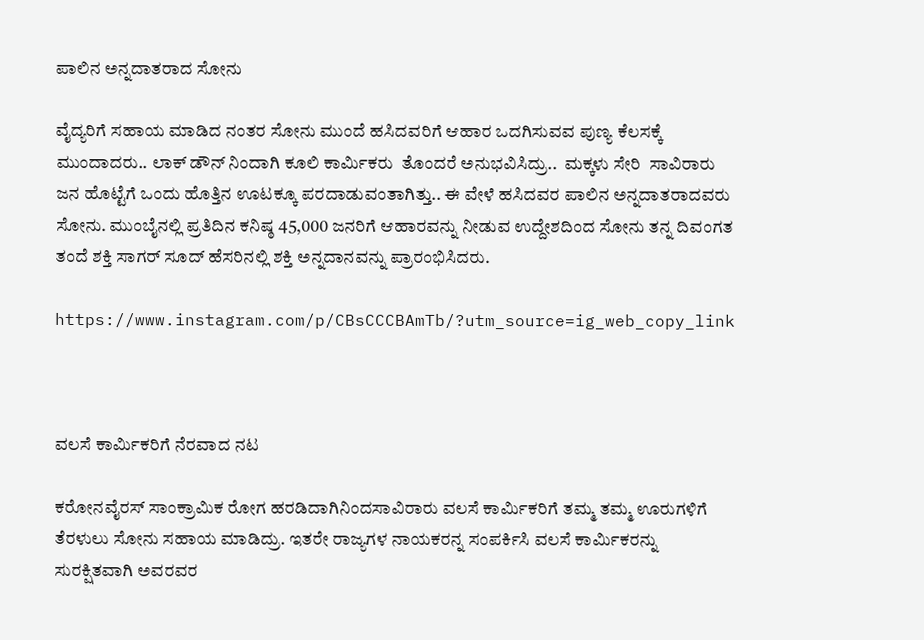ಪಾಲಿನ ಅನ್ನದಾತರಾದ ಸೋನು

ವೈದ್ಯರಿಗೆ ಸಹಾಯ ಮಾಡಿದ ನಂತರ ಸೋನು ಮುಂದೆ ಹಸಿದವರಿಗೆ ಆಹಾರ ಒದಗಿಸುವವ ಪುಣ್ಯ ಕೆಲಸಕ್ಕೆ ಮುಂದಾದರು.. ಲಾಕ್ ಡೌನ್ ನಿಂದಾಗಿ ಕೂಲಿ ಕಾರ್ಮಿಕರು  ತೊಂದರೆ ಅನುಭವಿಸಿದ್ರು..  ಮಕ್ಕಳು ಸೇರಿ  ಸಾವಿರಾರು ಜನ ಹೊಟ್ಟೆಗೆ ಒಂದು ಹೊತ್ತಿನ ಊಟಕ್ಕೂ ಪರದಾಡುವಂತಾಗಿತ್ತು.. ಈ ವೇಳೆ ಹಸಿದವರ ಪಾಲಿನ ಅನ್ನದಾತರಾದವರು  ಸೋನು. ಮುಂಬೈನಲ್ಲಿ ಪ್ರತಿದಿನ ಕನಿಷ್ಠ 45,000 ಜನರಿಗೆ ಆಹಾರವನ್ನು ನೀಡುವ ಉದ್ದೇಶದಿಂದ ಸೋನು ತನ್ನ ದಿವಂಗತ ತಂದೆ ಶಕ್ತಿ ಸಾಗರ್ ಸೂದ್ ಹೆಸರಿನಲ್ಲಿ ಶಕ್ತಿ ಅನ್ನದಾನವನ್ನು ಪ್ರಾರಂಭಿಸಿದರು.

https://www.instagram.com/p/CBsCCCBAmTb/?utm_source=ig_web_copy_link



ವಲಸೆ ಕಾರ್ಮಿಕರಿಗೆ ನೆರವಾದ ನಟ

ಕರೋನವೈರಸ್ ಸಾಂಕ್ರಾಮಿಕ ರೋಗ ಹರಡಿದಾಗಿನಿಂದಸಾವಿರಾರು ವಲಸೆ ಕಾರ್ಮಿಕರಿಗೆ ತಮ್ಮ ತಮ್ಮ ಊರುಗಳಿಗೆ ತೆರಳುಲು ಸೋನು ಸಹಾಯ ಮಾಡಿದ್ರು. ಇತರೇ ರಾಜ್ಯಗಳ ನಾಯಕರನ್ನ ಸಂಪರ್ಕಿಸಿ ವಲಸೆ ಕಾರ್ಮಿಕರನ್ನು ಸುರಕ್ಷಿತವಾಗಿ ಅವರವರ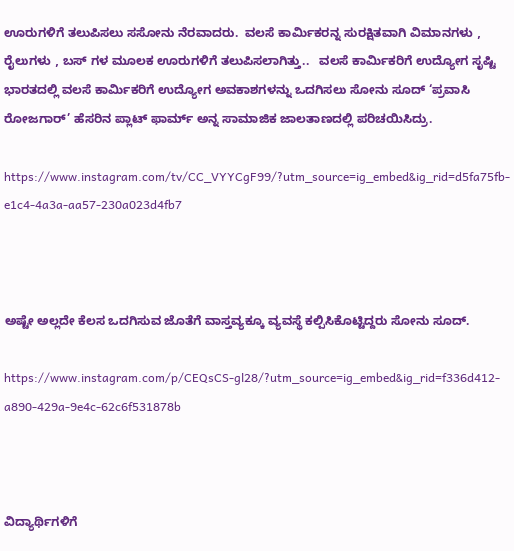ಊರುಗಳಿಗೆ ತಲುಪಿಸಲು ಸಸೋನು ನೆರವಾದರು.  ವಲಸೆ ಕಾರ್ಮಿಕರನ್ನ ಸುರಕ್ಷಿತವಾಗಿ ವಿಮಾನಗಳು , ರೈಲುಗಳು , ಬಸ್ ಗಳ ಮೂಲಕ ಊರುಗಳಿಗೆ ತಲುಪಿಸಲಾಗಿತ್ತು..   ವಲಸೆ ಕಾರ್ಮಿಕರಿಗೆ ಉದ್ಯೋಗ ಸೃಷ್ಟಿ  ಭಾರತದಲ್ಲಿ ವಲಸೆ ಕಾರ್ಮಿಕರಿಗೆ ಉದ್ಯೋಗ ಅವಕಾಶಗಳನ್ನು ಒದಗಿಸಲು ಸೋನು ಸೂದ್ ‘ಪ್ರವಾಸಿ ರೋಜಗಾರ್’ ಹೆಸರಿನ ಪ್ಲಾಟ್ ಫಾರ್ಮ್ ಅನ್ನ ಸಾಮಾಜಿಕ ಜಾಲತಾಣದಲ್ಲಿ ಪರಿಚಯಿಸಿದ್ರು.

https://www.instagram.com/tv/CC_VYYCgF99/?utm_source=ig_embed&ig_rid=d5fa75fb-e1c4-4a3a-aa57-230a023d4fb7



ಅಷ್ಟೇ ಅಲ್ಲದೇ ಕೆಲಸ ಒದಗಿಸುವ ಜೊತೆಗೆ ವಾಸ್ತವ್ಯಕ್ಕೂ ವ್ಯವಸ್ಥೆ ಕಲ್ಪಿಸಿಕೊಟ್ಟಿದ್ದರು ಸೋನು ಸೂದ್.

https://www.instagram.com/p/CEQsCS-gl28/?utm_source=ig_embed&ig_rid=f336d412-a890-429a-9e4c-62c6f531878b



ವಿದ್ಯಾರ್ಥಿಗಳಿಗೆ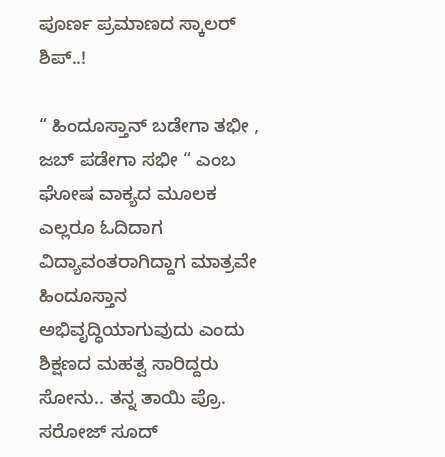ಪೂರ್ಣ ಪ್ರಮಾಣದ ಸ್ಕಾಲರ್ ಶಿಪ್..!

“ ಹಿಂದೂಸ್ತಾನ್ ಬಡೇಗಾ ತಭೀ , ಜಬ್ ಪಡೇಗಾ ಸಭೀ “ ಎಂಬ ಘೋಷ ವಾಕ್ಯದ ಮೂಲಕ ಎಲ್ಲರೂ ಓದಿದಾಗ ವಿದ್ಯಾವಂತರಾಗಿದ್ದಾಗ ಮಾತ್ರವೇ ಹಿಂದೂಸ್ತಾನ ಅಭಿವೃದ್ಧಿಯಾಗುವುದು ಎಂದು ಶಿಕ್ಷಣದ ಮಹತ್ವ ಸಾರಿದ್ದರು ಸೋನು.. ತನ್ನ ತಾಯಿ ಪ್ರೊ. ಸರೋಜ್ ಸೂದ್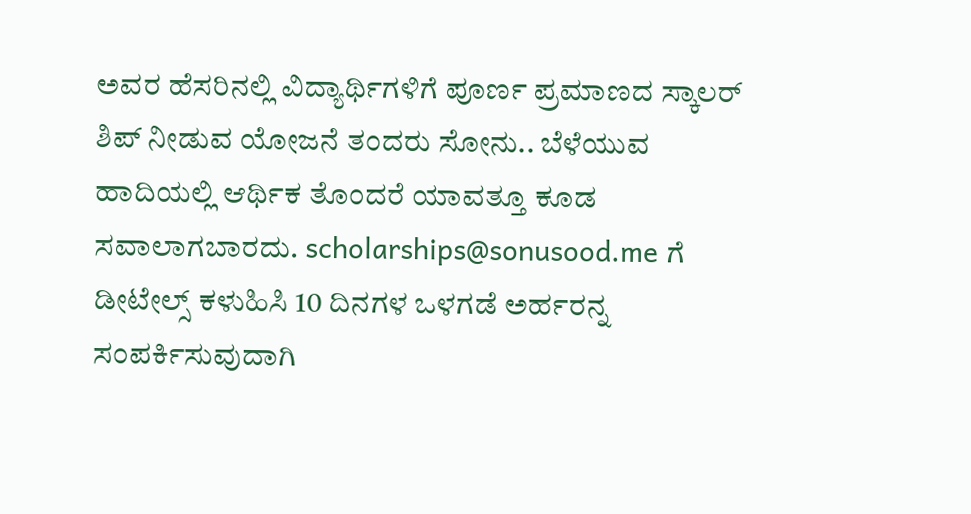ಅವರ ಹೆಸರಿನಲ್ಲಿ ವಿದ್ಯಾರ್ಥಿಗಳಿಗೆ ಪೂರ್ಣ ಪ್ರಮಾಣದ ಸ್ಕಾಲರ್ ಶಿಪ್ ನೀಡುವ ಯೋಜನೆ ತಂದರು ಸೋನು.. ಬೆಳೆಯುವ ಹಾದಿಯಲ್ಲಿ ಆರ್ಥಿಕ ತೊಂದರೆ ಯಾವತ್ತೂ ಕೂಡ ಸವಾಲಾಗಬಾರದು. scholarships@sonusood.me ಗೆ ಡೀಟೇಲ್ಸ್ ಕಳುಹಿಸಿ 10 ದಿನಗಳ ಒಳಗಡೆ ಅರ್ಹರನ್ನ ಸಂಪರ್ಕಿಸುವುದಾಗಿ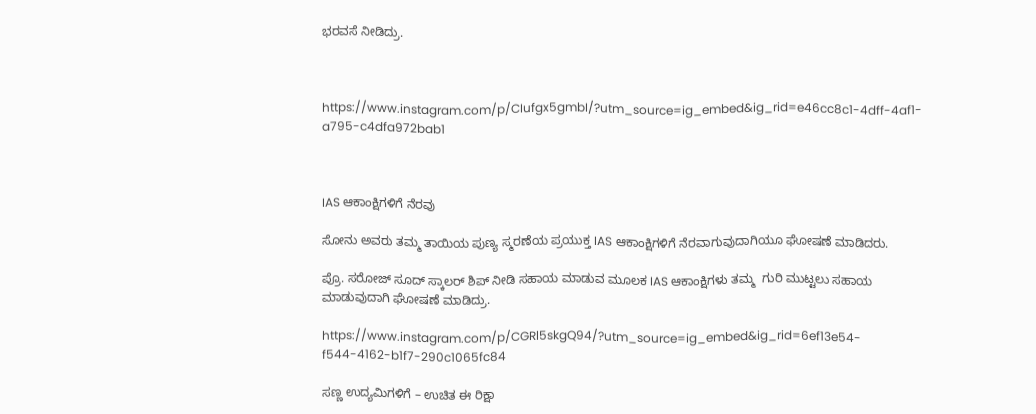ಭರವಸೆ ನೀಡಿದ್ರು.



https://www.instagram.com/p/CIufgx5gmbI/?utm_source=ig_embed&ig_rid=e46cc8c1-4dff-4af1-a795-c4dfa972bab1



IAS ಆಕಾಂಕ್ಷಿಗಳಿಗೆ ನೆರವು

ಸೋನು ಅವರು ತಮ್ಮ ತಾಯಿಯ ಪುಣ್ಯ ಸ್ಮರಣೆಯ ಪ್ರಯುಕ್ತ IAS ಆಕಾಂಕ್ಷಿಗಳಿಗೆ ನೆರವಾಗುವುದಾಗಿಯೂ ಘೋಷಣೆ ಮಾಡಿದರು.

ಪ್ರೊ. ಸರೋಜ್ ಸೂದ್ ಸ್ಕಾಲರ್ ಶಿಪ್ ನೀಡಿ ಸಹಾಯ ಮಾಡುವ ಮೂಲಕ IAS ಆಕಾಂಕ್ಷಿಗಳು ತಮ್ಮ  ಗುರಿ ಮುಟ್ಟಲು ಸಹಾಯ ಮಾಡುವುದಾಗಿ ಘೋಷಣೆ ಮಾಡಿದ್ರು.

https://www.instagram.com/p/CGRl5skgQ94/?utm_source=ig_embed&ig_rid=6ef13e54-f544-4162-b1f7-290c1065fc84

ಸಣ್ಣ ಉದ್ಯಮಿಗಳಿಗೆ – ಉಚಿತ ಈ ರಿಕ್ಷಾ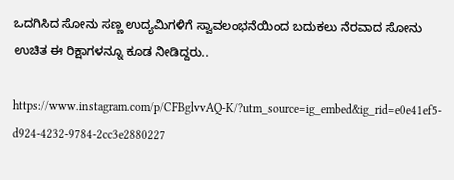ಒದಗಿಸಿದ ಸೋನು ಸಣ್ಣ ಉದ್ಯಮಿಗಳಿಗೆ ಸ್ವಾವಲಂಭನೆಯಿಂದ ಬದುಕಲು ನೆರವಾದ ಸೋನು ಉಚಿತ ಈ ರಿಕ್ಷಾಗಳನ್ನೂ ಕೂಡ ನೀಡಿದ್ದರು..

https://www.instagram.com/p/CFBglvvAQ-K/?utm_source=ig_embed&ig_rid=e0e41ef5-d924-4232-9784-2cc3e2880227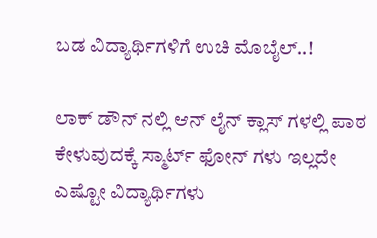ಬಡ ವಿದ್ಯಾರ್ಥಿಗಳಿಗೆ ಉಚಿ ಮೊಬೈಲ್..!

ಲಾಕ್ ಡೌನ್ ನಲ್ಲಿ ಆನ್ ಲೈನ್ ಕ್ಲಾಸ್ ಗಳಲ್ಲಿ ಪಾಠ ಕೇಳುವುದಕ್ಕೆ ಸ್ಮಾರ್ಟ್ ಫೋನ್ ಗಳು ಇಲ್ಲದೇ ಎಷ್ಟೋ ವಿದ್ಯಾರ್ಥಿಗಳು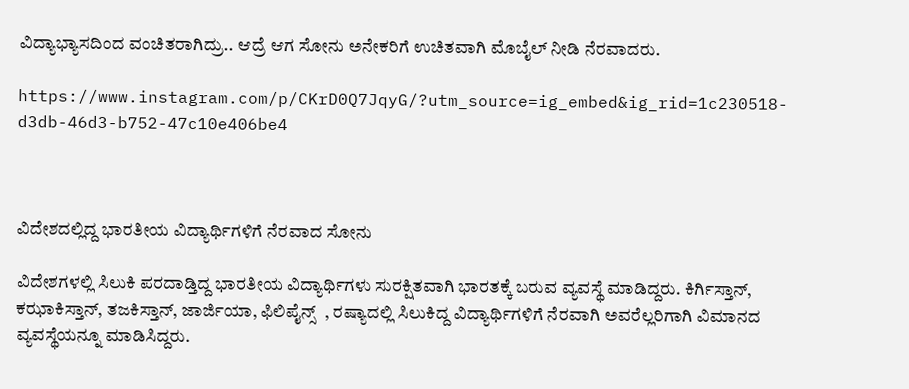ವಿದ್ಯಾಭ್ಯಾಸದಿಂದ ವಂಚಿತರಾಗಿದ್ರು.. ಆದ್ರೆ ಆಗ ಸೋನು ಅನೇಕರಿಗೆ ಉಚಿತವಾಗಿ ಮೊಬೈಲ್ ನೀಡಿ ನೆರವಾದರು.

https://www.instagram.com/p/CKrD0Q7JqyG/?utm_source=ig_embed&ig_rid=1c230518-d3db-46d3-b752-47c10e406be4



ವಿದೇಶದಲ್ಲಿದ್ದ ಭಾರತೀಯ ವಿದ್ಯಾರ್ಥಿಗಳಿಗೆ ನೆರವಾದ ಸೋನು

ವಿದೇಶಗಳಲ್ಲಿ ಸಿಲುಕಿ ಪರದಾಡ್ತಿದ್ದ ಭಾರತೀಯ ವಿದ್ಯಾರ್ಥಿಗಳು ಸುರಕ್ಷಿತವಾಗಿ ಭಾರತಕ್ಕೆ ಬರುವ ವ್ಯವಸ್ಥೆ ಮಾಡಿದ್ದರು. ಕಿರ್ಗಿಸ್ತಾನ್, ಕಝಾಕಿಸ್ತಾನ್, ತಜಕಿಸ್ತಾನ್, ಜಾರ್ಜಿಯಾ, ಫಿಲಿಪೈನ್ಸ್  , ರಷ್ಯಾದಲ್ಲಿ ಸಿಲುಕಿದ್ದ ವಿದ್ಯಾರ್ಥಿಗಳಿಗೆ ನೆರವಾಗಿ ಅವರೆಲ್ಲರಿಗಾಗಿ ವಿಮಾನದ ವ್ಯವಸ್ಥೆಯನ್ನೂ ಮಾಡಿಸಿದ್ದರು.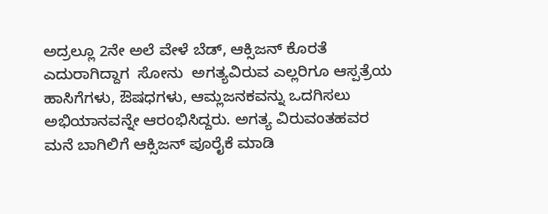ಅದ್ರಲ್ಲೂ 2ನೇ ಅಲೆ ವೇಳೆ ಬೆಡ್, ಆಕ್ಸಿಜನ್ ಕೊರತೆ ಎದುರಾಗಿದ್ದಾಗ  ಸೋನು  ಅಗತ್ಯವಿರುವ ಎಲ್ಲರಿಗೂ ಆಸ್ಪತ್ರೆಯ ಹಾಸಿಗೆಗಳು, ಔಷಧಗಳು, ಆಮ್ಲಜನಕವನ್ನು ಒದಗಿಸಲು ಅಭಿಯಾನವನ್ನೇ ಆರಂಭಿಸಿದ್ದರು. ಅಗತ್ಯ ವಿರುವಂತಹವರ ಮನೆ ಬಾಗಿಲಿಗೆ ಆಕ್ಸಿಜನ್ ಪೂರೈಕೆ ಮಾಡಿ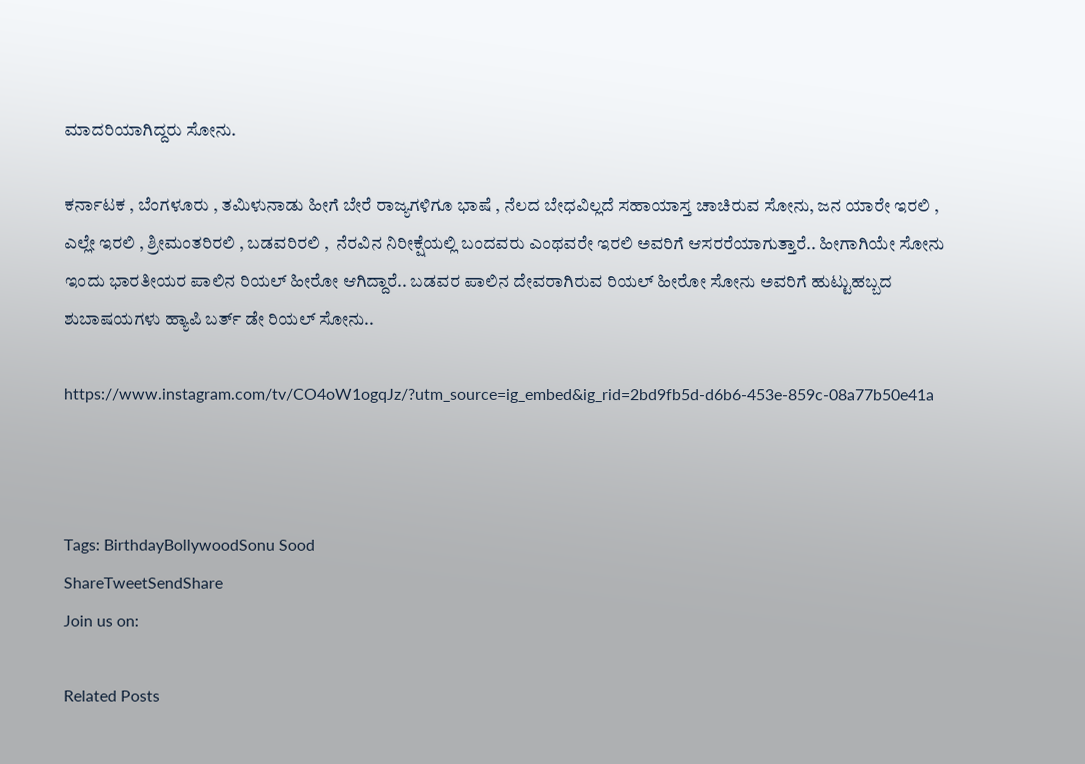ಮಾದರಿಯಾಗಿದ್ದರು ಸೋನು.

ಕರ್ನಾಟಕ , ಬೆಂಗಳೂರು , ತಮಿಳುನಾಡು ಹೀಗೆ ಬೇರೆ ರಾಜ್ಯಗಳಿಗೂ ಭಾಷೆ , ನೆಲದ ಬೇಧವಿಲ್ಲದೆ ಸಹಾಯಾಸ್ತ ಚಾಚಿರುವ ಸೋನು, ಜನ ಯಾರೇ ಇರಲಿ , ಎಲ್ಲೇ ಇರಲಿ , ಶ್ರೀಮಂತರಿರಲಿ , ಬಡವರಿರಲಿ ,  ನೆರವಿನ ನಿರೀಕ್ಷೆಯಲ್ಲಿ ಬಂದವರು ಎಂಥವರೇ ಇರಲಿ ಅವರಿಗೆ ಆಸರರೆಯಾಗುತ್ತಾರೆ.. ಹೀಗಾಗಿಯೇ ಸೋನು ಇಂದು ಭಾರತೀಯರ ಪಾಲಿನ ರಿಯಲ್ ಹೀರೋ ಆಗಿದ್ದಾರೆ.. ಬಡವರ ಪಾಲಿನ ದೇವರಾಗಿರುವ ರಿಯಲ್ ಹೀರೋ ಸೋನು ಅವರಿಗೆ ಹುಟ್ಟುಹಬ್ಬದ ಶುಬಾಷಯಗಳು ಹ್ಯಾಪಿ ಬರ್ತ್ ಡೇ ರಿಯಲ್ ಸೋನು..

https://www.instagram.com/tv/CO4oW1ogqJz/?utm_source=ig_embed&ig_rid=2bd9fb5d-d6b6-453e-859c-08a77b50e41a



Tags: BirthdayBollywoodSonu Sood
ShareTweetSendShare
Join us on:

Related Posts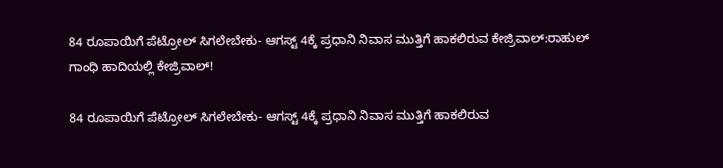84 ರೂಪಾಯಿಗೆ ಪೆಟ್ರೋಲ್ ಸಿಗಲೇಬೇಕು- ಆಗಸ್ಟ್ 4ಕ್ಕೆ ಪ್ರಧಾನಿ ನಿವಾಸ ಮುತ್ತಿಗೆ ಹಾಕಲಿರುವ ಕೇಜ್ರಿವಾಲ್:ರಾಹುಲ್ ಗಾಂಧಿ ಹಾದಿಯಲ್ಲಿ ಕೇಜ್ರಿವಾಲ್!

84 ರೂಪಾಯಿಗೆ ಪೆಟ್ರೋಲ್ ಸಿಗಲೇಬೇಕು- ಆಗಸ್ಟ್ 4ಕ್ಕೆ ಪ್ರಧಾನಿ ನಿವಾಸ ಮುತ್ತಿಗೆ ಹಾಕಲಿರುವ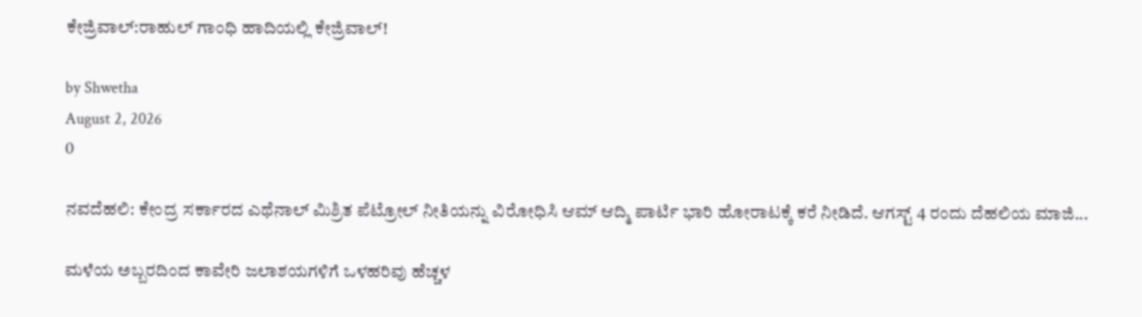ಕೇಜ್ರಿವಾಲ್:ರಾಹುಲ್ ಗಾಂಧಿ ಹಾದಿಯಲ್ಲಿ ಕೇಜ್ರಿವಾಲ್!

by Shwetha
August 2, 2026
0

ನವದೆಹಲಿ: ಕೇಂದ್ರ ಸರ್ಕಾರದ ಎಥೆನಾಲ್ ಮಿಶ್ರಿತ ಪೆಟ್ರೋಲ್ ನೀತಿಯನ್ನು ವಿರೋಧಿಸಿ ಆಮ್ ಆದ್ಮಿ ಪಾರ್ಟಿ ಭಾರಿ ಹೋರಾಟಕ್ಕೆ ಕರೆ ನೀಡಿದೆ. ಆಗಸ್ಟ್ 4 ರಂದು ದೆಹಲಿಯ ಮಾಜಿ...

ಮಳೆಯ ಅಬ್ಬರದಿಂದ ಕಾವೇರಿ ಜಲಾಶಯಗಳಿಗೆ ಒಳಹರಿವು ಹೆಚ್ಚಳ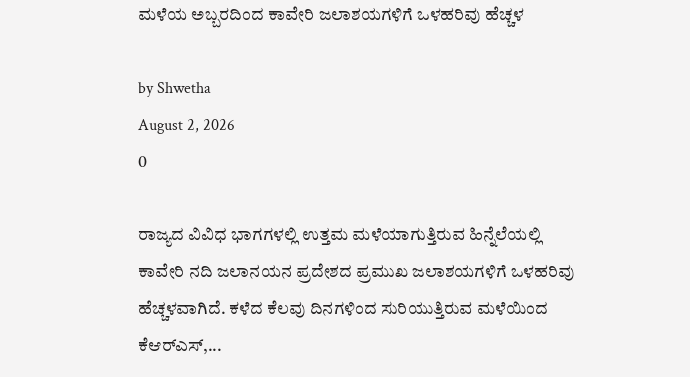ಮಳೆಯ ಅಬ್ಬರದಿಂದ ಕಾವೇರಿ ಜಲಾಶಯಗಳಿಗೆ ಒಳಹರಿವು ಹೆಚ್ಚಳ

by Shwetha
August 2, 2026
0

ರಾಜ್ಯದ ವಿವಿಧ ಭಾಗಗಳಲ್ಲಿ ಉತ್ತಮ ಮಳೆಯಾಗುತ್ತಿರುವ ಹಿನ್ನೆಲೆಯಲ್ಲಿ ಕಾವೇರಿ ನದಿ ಜಲಾನಯನ ಪ್ರದೇಶದ ಪ್ರಮುಖ ಜಲಾಶಯಗಳಿಗೆ ಒಳಹರಿವು ಹೆಚ್ಚಳವಾಗಿದೆ. ಕಳೆದ ಕೆಲವು ದಿನಗಳಿಂದ ಸುರಿಯುತ್ತಿರುವ ಮಳೆಯಿಂದ ಕೆಆರ್‌ಎಸ್‌,...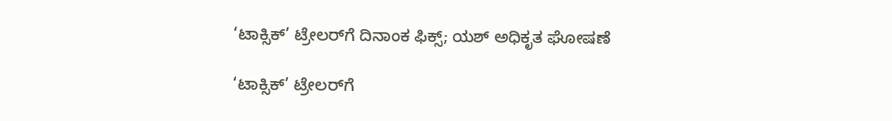‘ಟಾಕ್ಸಿಕ್’ ಟ್ರೇಲರ್‌ಗೆ ದಿನಾಂಕ ಫಿಕ್ಸ್; ಯಶ್ ಅಧಿಕೃತ ಘೋಷಣೆ

‘ಟಾಕ್ಸಿಕ್’ ಟ್ರೇಲರ್‌ಗೆ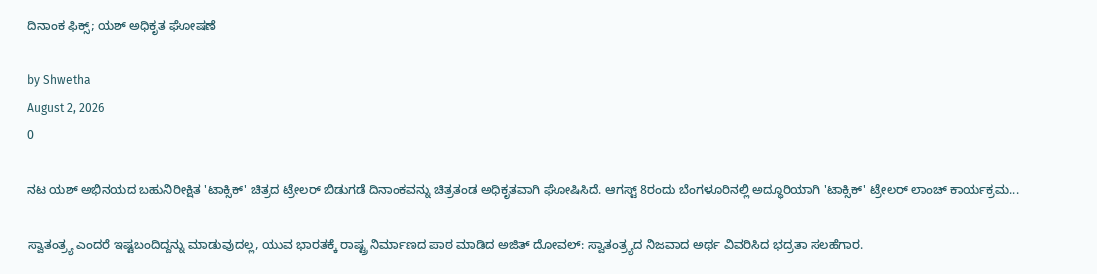ದಿನಾಂಕ ಫಿಕ್ಸ್; ಯಶ್ ಅಧಿಕೃತ ಘೋಷಣೆ

by Shwetha
August 2, 2026
0

ನಟ ಯಶ್ ಅಭಿನಯದ ಬಹುನಿರೀಕ್ಷಿತ 'ಟಾಕ್ಸಿಕ್' ಚಿತ್ರದ ಟ್ರೇಲರ್ ಬಿಡುಗಡೆ ದಿನಾಂಕವನ್ನು ಚಿತ್ರತಂಡ ಅಧಿಕೃತವಾಗಿ ಘೋಷಿಸಿದೆ. ಆಗಸ್ಟ್ 8ರಂದು ಬೆಂಗಳೂರಿನಲ್ಲಿ ಅದ್ಧೂರಿಯಾಗಿ 'ಟಾಕ್ಸಿಕ್' ಟ್ರೇಲರ್ ಲಾಂಚ್ ಕಾರ್ಯಕ್ರಮ...

ಸ್ವಾತಂತ್ರ್ಯ ಎಂದರೆ ಇಷ್ಟಬಂದಿದ್ದನ್ನು ಮಾಡುವುದಲ್ಲ, ಯುವ ಭಾರತಕ್ಕೆ ರಾಷ್ಟ್ರ ನಿರ್ಮಾಣದ ಪಾಠ ಮಾಡಿದ ಅಜಿತ್ ದೋವಲ್: ಸ್ವಾತಂತ್ರ್ಯದ ನಿಜವಾದ ಅರ್ಥ ವಿವರಿಸಿದ ಭದ್ರತಾ ಸಲಹೆಗಾರ.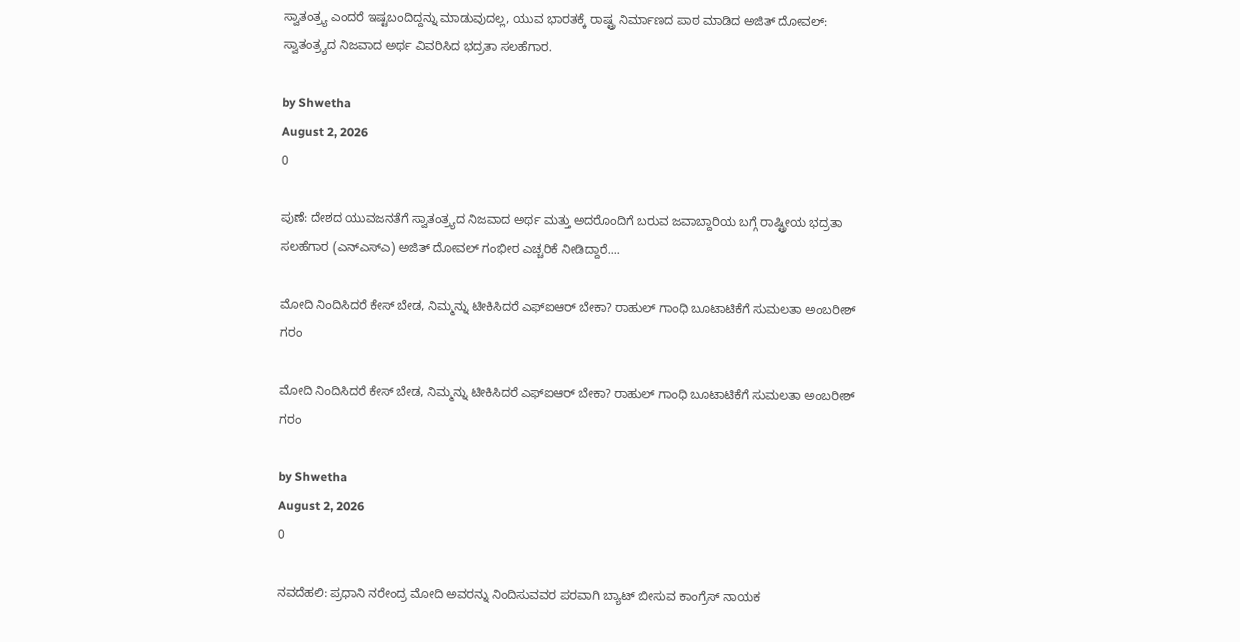ಸ್ವಾತಂತ್ರ್ಯ ಎಂದರೆ ಇಷ್ಟಬಂದಿದ್ದನ್ನು ಮಾಡುವುದಲ್ಲ, ಯುವ ಭಾರತಕ್ಕೆ ರಾಷ್ಟ್ರ ನಿರ್ಮಾಣದ ಪಾಠ ಮಾಡಿದ ಅಜಿತ್ ದೋವಲ್: ಸ್ವಾತಂತ್ರ್ಯದ ನಿಜವಾದ ಅರ್ಥ ವಿವರಿಸಿದ ಭದ್ರತಾ ಸಲಹೆಗಾರ.

by Shwetha
August 2, 2026
0

ಪುಣೆ: ದೇಶದ ಯುವಜನತೆಗೆ ಸ್ವಾತಂತ್ರ್ಯದ ನಿಜವಾದ ಅರ್ಥ ಮತ್ತು ಅದರೊಂದಿಗೆ ಬರುವ ಜವಾಬ್ದಾರಿಯ ಬಗ್ಗೆ ರಾಷ್ಟ್ರೀಯ ಭದ್ರತಾ ಸಲಹೆಗಾರ (ಎನ್‌ಎಸ್‌ಎ) ಅಜಿತ್ ದೋವಲ್ ಗಂಭೀರ ಎಚ್ಚರಿಕೆ ನೀಡಿದ್ದಾರೆ....

ಮೋದಿ ನಿಂದಿಸಿದರೆ ಕೇಸ್ ಬೇಡ, ನಿಮ್ಮನ್ನು ಟೀಕಿಸಿದರೆ ಎಫ್‌ಐಆರ್ ಬೇಕಾ? ರಾಹುಲ್ ಗಾಂಧಿ ಬೂಟಾಟಿಕೆಗೆ ಸುಮಲತಾ ಅಂಬರೀಶ್ ಗರಂ

ಮೋದಿ ನಿಂದಿಸಿದರೆ ಕೇಸ್ ಬೇಡ, ನಿಮ್ಮನ್ನು ಟೀಕಿಸಿದರೆ ಎಫ್‌ಐಆರ್ ಬೇಕಾ? ರಾಹುಲ್ ಗಾಂಧಿ ಬೂಟಾಟಿಕೆಗೆ ಸುಮಲತಾ ಅಂಬರೀಶ್ ಗರಂ

by Shwetha
August 2, 2026
0

ನವದೆಹಲಿ: ಪ್ರಧಾನಿ ನರೇಂದ್ರ ಮೋದಿ ಅವರನ್ನು ನಿಂದಿಸುವವರ ಪರವಾಗಿ ಬ್ಯಾಟ್ ಬೀಸುವ ಕಾಂಗ್ರೆಸ್ ನಾಯಕ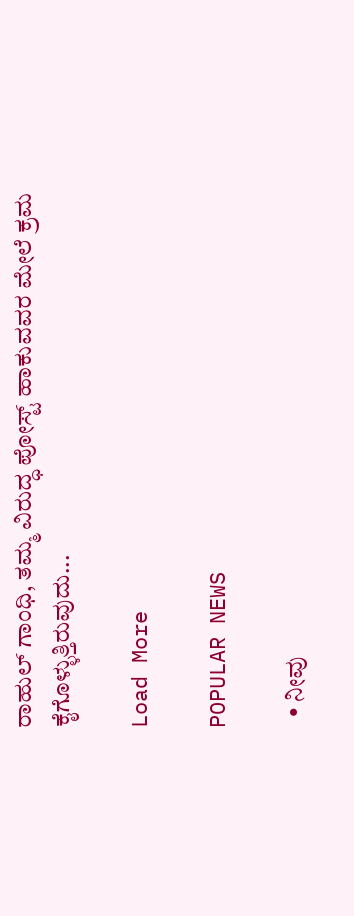ರಾಹುಲ್ ಗಾಂಧಿ, ತಮ್ಮ ವಿರುದ್ಧ ಪೋಸ್ಟ್ ಹಾಕುವವರ ಮೇಲೆ ಕ್ರಮ ಕೈಗೊಳ್ಳುತ್ತಿರುವುದು...

Load More

POPULAR NEWS

  • ನೀವು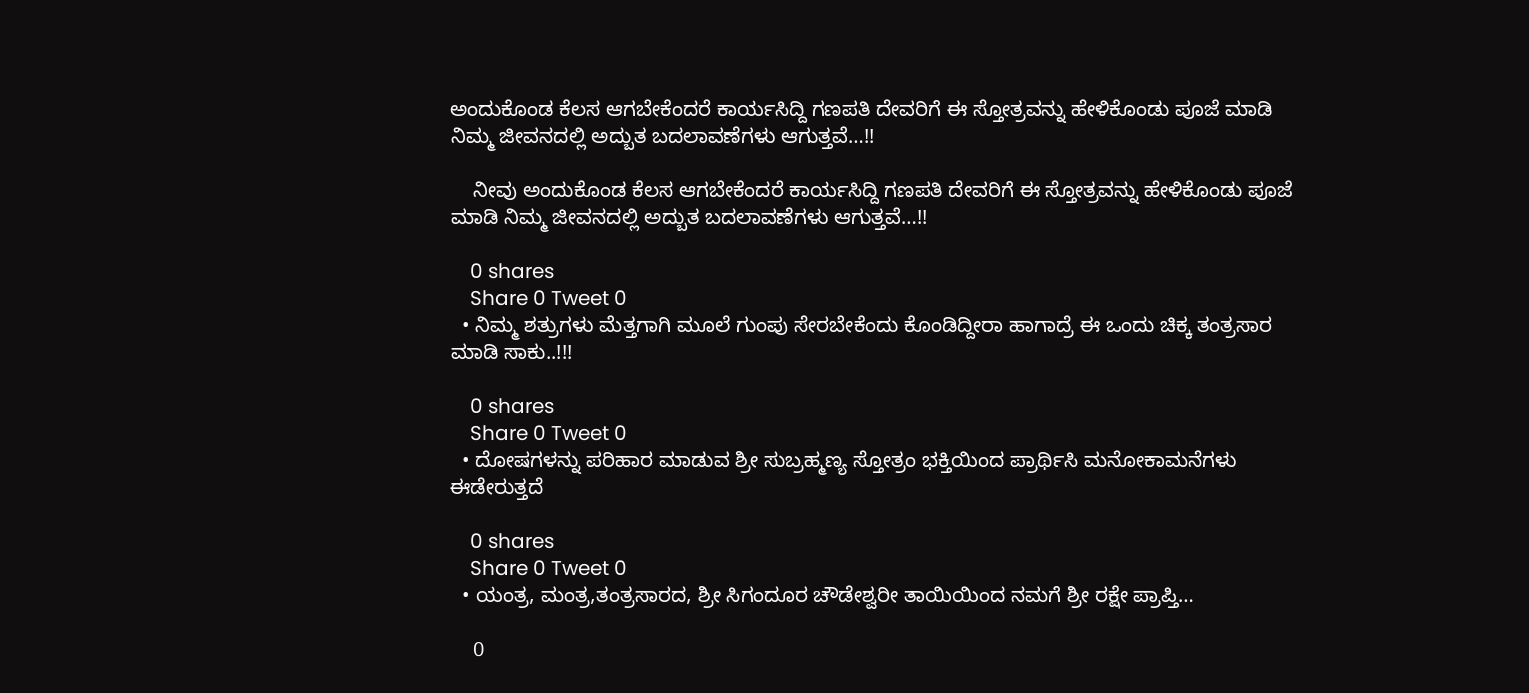ಅಂದುಕೊಂಡ ಕೆಲಸ ಆಗಬೇಕೆಂದರೆ ಕಾರ್ಯಸಿದ್ದಿ ಗಣಪತಿ ದೇವರಿಗೆ ಈ ಸ್ತೋತ್ರವನ್ನು ಹೇಳಿಕೊಂಡು ಪೂಜೆ ಮಾಡಿ ನಿಮ್ಮ ಜೀವನದಲ್ಲಿ ಅದ್ಬುತ ಬದಲಾವಣೆಗಳು ಆಗುತ್ತವೆ…!!

    ನೀವು ಅಂದುಕೊಂಡ ಕೆಲಸ ಆಗಬೇಕೆಂದರೆ ಕಾರ್ಯಸಿದ್ದಿ ಗಣಪತಿ ದೇವರಿಗೆ ಈ ಸ್ತೋತ್ರವನ್ನು ಹೇಳಿಕೊಂಡು ಪೂಜೆ ಮಾಡಿ ನಿಮ್ಮ ಜೀವನದಲ್ಲಿ ಅದ್ಬುತ ಬದಲಾವಣೆಗಳು ಆಗುತ್ತವೆ…!!

    0 shares
    Share 0 Tweet 0
  • ನಿಮ್ಮ ಶತ್ರುಗಳು ಮೆತ್ತಗಾಗಿ ಮೂಲೆ ಗುಂಪು ಸೇರಬೇಕೆಂದು ಕೊಂಡಿದ್ದೀರಾ ಹಾಗಾದ್ರೆ ಈ ಒಂದು ಚಿಕ್ಕ ತಂತ್ರಸಾರ ಮಾಡಿ ಸಾಕು..!!!

    0 shares
    Share 0 Tweet 0
  • ದೋಷಗಳನ್ನು ಪರಿಹಾರ ಮಾಡುವ ಶ್ರೀ ಸುಬ್ರಹ್ಮಣ್ಯ ಸ್ತೋತ್ರಂ ಭಕ್ತಿಯಿಂದ ಪ್ರಾರ್ಥಿಸಿ ಮನೋಕಾಮನೆಗಳು ಈಡೇರುತ್ತದೆ

    0 shares
    Share 0 Tweet 0
  • ಯಂತ್ರ, ಮಂತ್ರ,ತಂತ್ರಸಾರದ, ಶ್ರೀ ಸಿಗಂದೂರ ಚೌಡೇಶ್ವರೀ ತಾಯಿಯಿಂದ ನಮಗೆ ಶ್ರೀ ರಕ್ಷೇ ಪ್ರಾಪ್ತಿ…

    0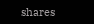shares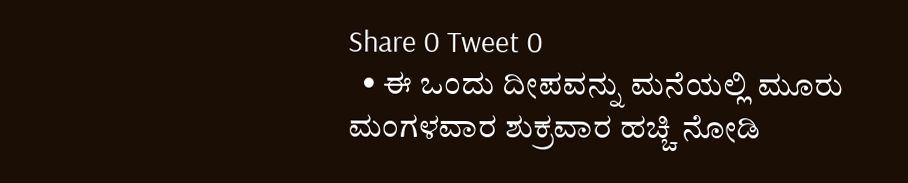Share 0 Tweet 0
  • ಈ ಒಂದು ದೀಪವನ್ನು ಮನೆಯಲ್ಲಿ ಮೂರು ಮಂಗಳವಾರ ಶುಕ್ರವಾರ ಹಚ್ಚಿ ನೋಡಿ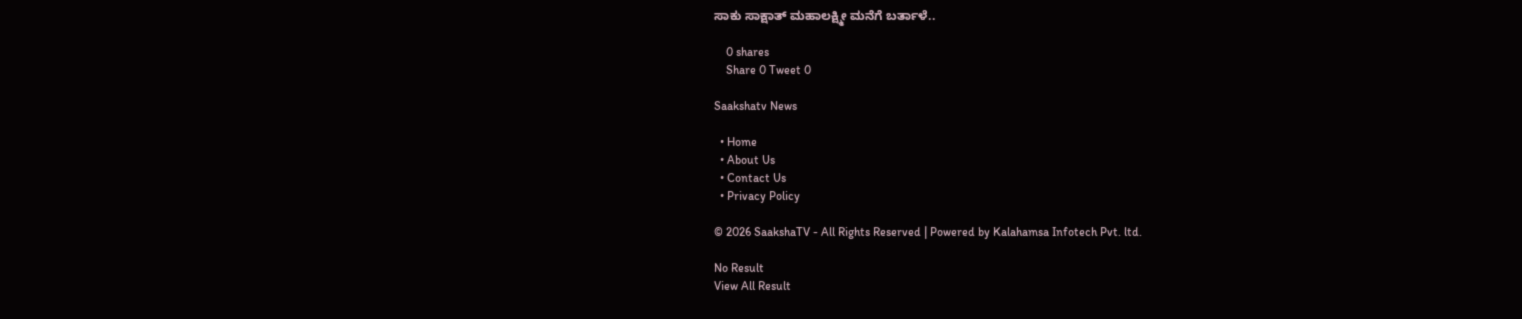ಸಾಕು ಸಾಕ್ಷಾತ್ ಮಹಾಲಕ್ಷ್ಮೀ ಮನೆಗೆ ಬರ್ತಾಳೆ..

    0 shares
    Share 0 Tweet 0

Saakshatv News

  • Home
  • About Us
  • Contact Us
  • Privacy Policy

© 2026 SaakshaTV - All Rights Reserved | Powered by Kalahamsa Infotech Pvt. ltd.

No Result
View All Result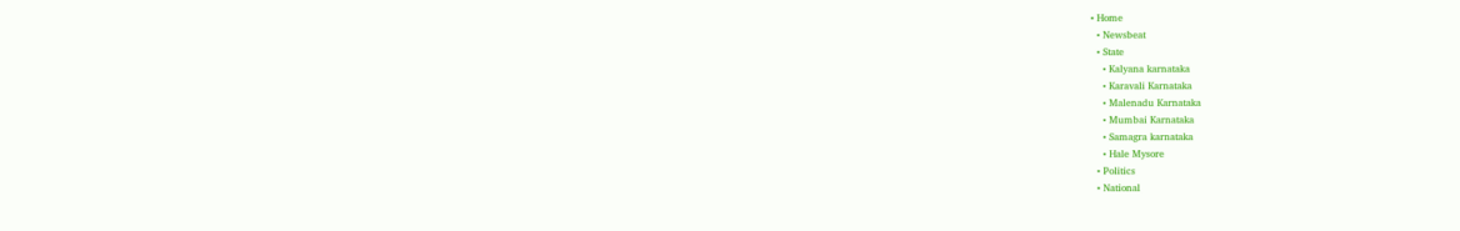• Home
  • Newsbeat
  • State
    • Kalyana karnataka
    • Karavali Karnataka
    • Malenadu Karnataka
    • Mumbai Karnataka
    • Samagra karnataka
    • Hale Mysore
  • Politics
  • National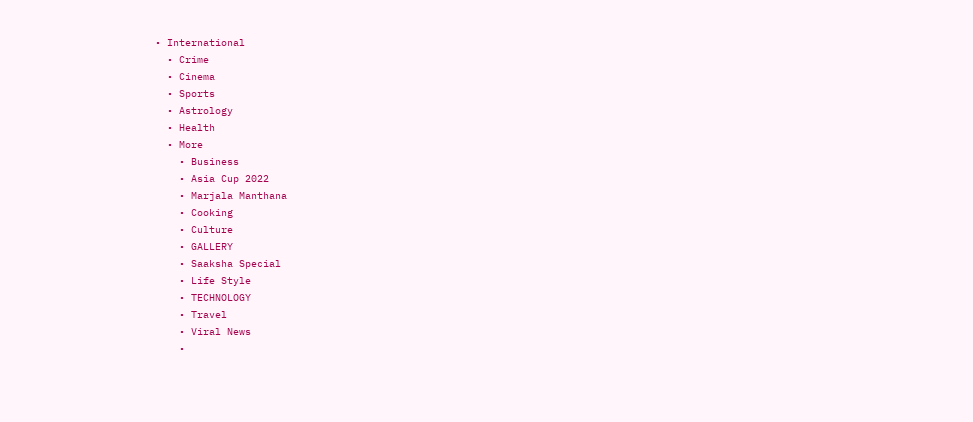• International
  • Crime
  • Cinema
  • Sports
  • Astrology
  • Health
  • More
    • Business
    • Asia Cup 2022
    • Marjala Manthana
    • Cooking
    • Culture
    • GALLERY
    • Saaksha Special
    • Life Style
    • TECHNOLOGY
    • Travel
    • Viral News
    •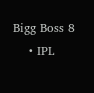Bigg Boss 8
    • IPL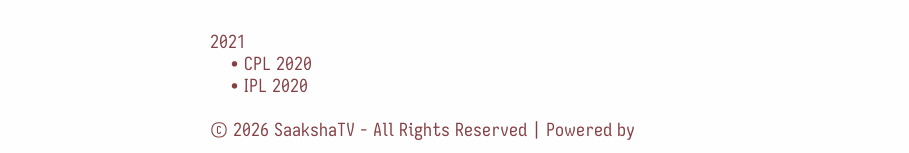2021
    • CPL 2020
    • IPL 2020

© 2026 SaakshaTV - All Rights Reserved | Powered by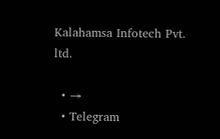Kalahamsa Infotech Pvt. ltd.

  • →
  • Telegram